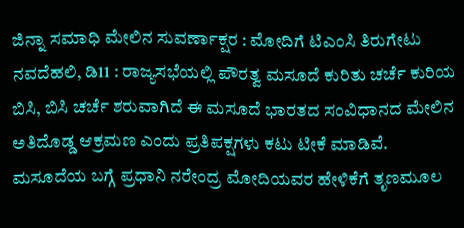ಜಿನ್ನಾ ಸಮಾಧಿ ಮೇಲಿನ ಸುವರ್ಣಾಕ್ಷರ : ಮೋದಿಗೆ ಟಿಎಂಸಿ ತಿರುಗೇಟು
ನವದೆಹಲಿ, ಡಿ11 : ರಾಜ್ಯಸಭೆಯಲ್ಲಿ ಪೌರತ್ವ ಮಸೂದೆ ಕುರಿತು ಚರ್ಚೆ ಕುರಿಯ ಬಿಸಿ, ಬಿಸಿ ಚರ್ಚೆ ಶರುವಾಗಿದೆ ಈ ಮಸೂದೆ ಭಾರತದ ಸಂವಿಧಾನದ ಮೇಲಿನ ಅತಿದೊಡ್ಡ ಆಕ್ರಮಣ ಎಂದು ಪ್ರತಿಪಕ್ಷಗಳು ಕಟು ಟೀಕೆ ಮಾಡಿವೆ.
ಮಸೂದೆಯ ಬಗ್ಗೆ ಪ್ರಧಾನಿ ನರೇಂದ್ರ ಮೋದಿಯವರ ಹೇಳಿಕೆಗೆ ತೃಣಮೂಲ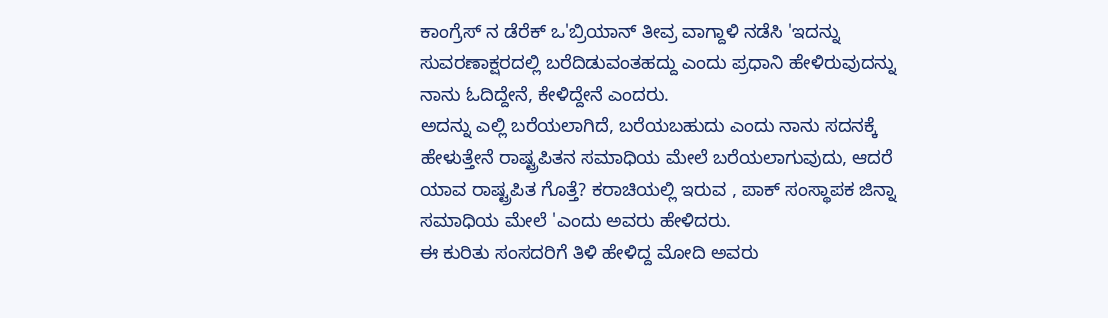ಕಾಂಗ್ರೆಸ್ ನ ಡೆರೆಕ್ ಒ'ಬ್ರಿಯಾನ್ ತೀವ್ರ ವಾಗ್ದಾಳಿ ನಡೆಸಿ 'ಇದನ್ನು ಸುವರಣಾಕ್ಷರದಲ್ಲಿ ಬರೆದಿಡುವಂತಹದ್ದು ಎಂದು ಪ್ರಧಾನಿ ಹೇಳಿರುವುದನ್ನು ನಾನು ಓದಿದ್ದೇನೆ, ಕೇಳಿದ್ದೇನೆ ಎಂದರು.
ಅದನ್ನು ಎಲ್ಲಿ ಬರೆಯಲಾಗಿದೆ, ಬರೆಯಬಹುದು ಎಂದು ನಾನು ಸದನಕ್ಕೆ ಹೇಳುತ್ತೇನೆ ರಾಷ್ಟ್ರಪಿತನ ಸಮಾಧಿಯ ಮೇಲೆ ಬರೆಯಲಾಗುವುದು, ಆದರೆ ಯಾವ ರಾಷ್ಟ್ರಪಿತ ಗೊತ್ತೆ? ಕರಾಚಿಯಲ್ಲಿ ಇರುವ , ಪಾಕ್ ಸಂಸ್ಥಾಪಕ ಜಿನ್ನಾ ಸಮಾಧಿಯ ಮೇಲೆ 'ಎಂದು ಅವರು ಹೇಳಿದರು.
ಈ ಕುರಿತು ಸಂಸದರಿಗೆ ತಿಳಿ ಹೇಳಿದ್ದ ಮೋದಿ ಅವರು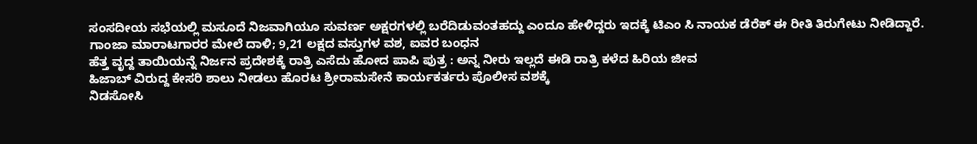ಸಂಸದೀಯ ಸಭೆಯಲ್ಲಿ ಮಸೂದೆ ನಿಜವಾಗಿಯೂ ಸುವರ್ಣ ಅಕ್ಷರಗಳಲ್ಲಿ ಬರೆದಿಡುವಂತಹದ್ದು ಎಂದೂ ಹೇಳಿದ್ದರು ಇದಕ್ಕೆ ಟಿಎಂ ಸಿ ನಾಯಕ ಡೆರೆಕ್ ಈ ರೀತಿ ತಿರುಗೇಟು ನೀಡಿದ್ದಾರೆ.
ಗಾಂಜಾ ಮಾರಾಟಗಾರರ ಮೇಲೆ ದಾಳಿ; 9,21 ಲಕ್ಷದ ವಸ್ತುಗಳ ವಶ, ಐವರ ಬಂಧನ
ಹೆತ್ತ ವೃದ್ದ ತಾಯಿಯನ್ನೆ ನಿರ್ಜನ ಪ್ರದೇಶಕ್ಕೆ ರಾತ್ರಿ ಎಸೆದು ಹೋದ ಪಾಪಿ ಪುತ್ರ : ಅನ್ನ ನೀರು ಇಲ್ಲದೆ ಈಡಿ ರಾತ್ರಿ ಕಳೆದ ಹಿರಿಯ ಜೀವ
ಹಿಜಾಬ್ ವಿರುದ್ದ ಕೇಸರಿ ಶಾಲು ನೀಡಲು ಹೊರಟ ಶ್ರೀರಾಮಸೇನೆ ಕಾರ್ಯಕರ್ತರು ಪೊಲೀಸ ವಶಕ್ಕೆ
ನಿಡಸೋಸಿ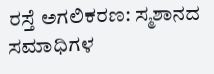ರಸ್ತೆ ಅಗಲಿಕರಣ: ಸ್ಮಶಾನದ ಸಮಾಧಿಗಳ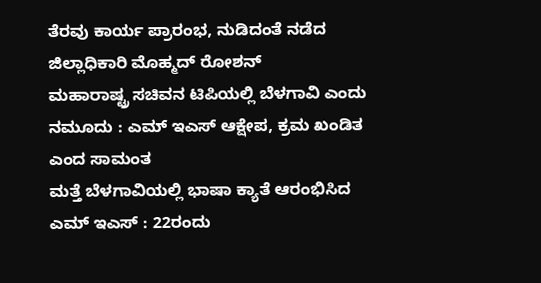ತೆರವು ಕಾರ್ಯ ಪ್ರಾರಂಭ, ನುಡಿದಂತೆ ನಡೆದ ಜಿಲ್ಲಾಧಿಕಾರಿ ಮೊಹ್ಮದ್ ರೋಶನ್
ಮಹಾರಾಷ್ಟ್ರ ಸಚಿವನ ಟಿಪಿಯಲ್ಲಿ ಬೆಳಗಾವಿ ಎಂದು ನಮೂದು : ಎಮ್ ಇಎಸ್ ಆಕ್ಷೇಪ, ಕ್ರಮ ಖಂಡಿತ ಎಂದ ಸಾಮಂತ
ಮತ್ತೆ ಬೆಳಗಾವಿಯಲ್ಲಿ ಭಾಷಾ ಕ್ಯಾತೆ ಆರಂಭಿಸಿದ ಎಮ್ ಇಎಸ್ : 22ರಂದು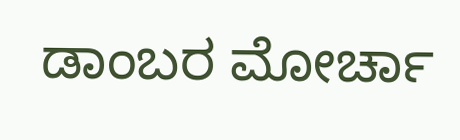ಡಾಂಬರ ಮೋರ್ಚಾ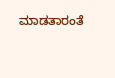ಮಾಡತಾರಂತೆ